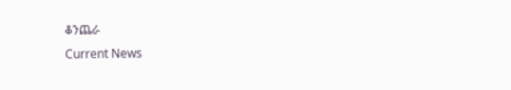ቆንጨራ
Current News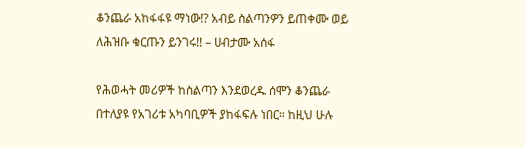ቆንጨራ አከፋፋዩ ማነው!? አብይ ስልጣንዎን ይጠቀሙ ወይ ለሕዝቡ ቁርጡን ይንገሩ!! – ሀብታሙ አሰፋ

የሕወሓት መሪዎች ከስልጣን እንደወረዱ ሰሞን ቆንጨራ በተለያዩ የአገሪቱ አካባቢዎች ያከፋፍሉ ነበር። ከዚህ ሁሉ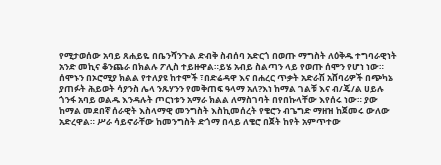የሚታወሰው አባይ ጸሐይዬ በቤንሻንጉል ድብቅ ስብሰባ አድርጎ በወጡ ማግስት ለዕቅዱ ተግባራዊነት አንድ መኪና ቆንጨራ በክልሉ ፖሊስ ተይዙዋል።ይሄ አብይ ስልጣን ላይ የወጡ ሰሞን የሆነ ነው። ሰሞኑን በኦሮሚያ ክልል የተለያዩ ከተሞች ፣በድሬዳዋ እና በሐረር ጥቃት አድራሽ አሸባሪዎች በጭካኔ ያጠፉት ሕይወት ሳያንስ ሌላ ንጹሃንን የመቅጠፍ ዓላማ አለ?እነ ከማል ገልቹ እና ብ/ጄ/ል ሀይሉ ጎንፋ አባይ ወልዱ እንዳሉት ጦርነቱን አማራ ክልል ለማስገባት በየበኩላቸው እየሰሩ ነው። ያው ከማል መደበኛ ሰራዊት እስላማዊ መንግስት እስኪመሰረት የቄሮን ብጌግድ ማዘዝ ከጀመሩ ውለው አድረዋል። ሥራ ሳይኖራቸው ከመንግስት ድጎማ በላይ ለቄሮ በጀት ከየት አምጥተው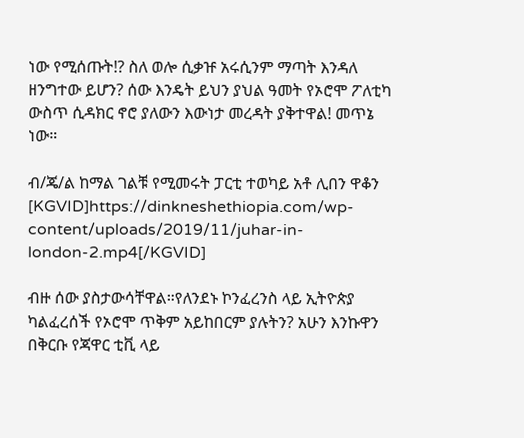ነው የሚሰጡት!? ስለ ወሎ ሲቃዡ አሩሲንም ማጣት እንዳለ ዘንግተው ይሆን? ሰው እንዴት ይህን ያህል ዓመት የኦሮሞ ፖለቲካ ውስጥ ሲዳክር ኖሮ ያለውን እውነታ መረዳት ያቅተዋል! መጥኔ ነው።

ብ/ጄ/ል ከማል ገልቹ የሚመሩት ፓርቲ ተወካይ አቶ ሊበን ዋቆን
[KGVID]https://dinkneshethiopia.com/wp-content/uploads/2019/11/juhar-in-london-2.mp4[/KGVID]

ብዙ ሰው ያስታውሳቸዋል።የለንደኑ ኮንፈረንስ ላይ ኢትዮጵያ ካልፈረሰች የኦሮሞ ጥቅም አይከበርም ያሉትን? አሁን እንኩዋን በቅርቡ የጃዋር ቲቪ ላይ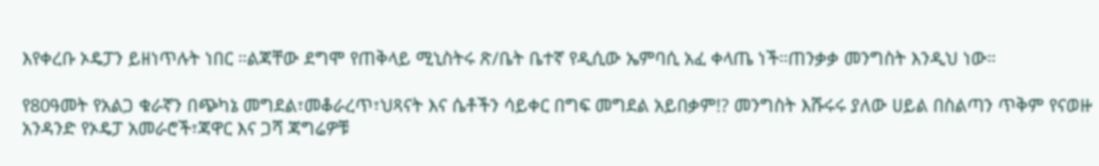እየቀረቡ ኦዴፓን ይዘነጥሉት ነበር ።ልጃቸው ደግሞ የጠቅላይ ሚኒስትሩ ጽ/ቤት ቤተኛ የዲሲው ኤምባሲ አፈ ቀላጤ ነች።ጠንቃቃ መንግስት እንዲህ ነው።

የ80ዓመት የአልጋ ቁራኛን በጭካኔ መግደል፣መቆራረጥ፣ህጻናት እና ሴቶችን ሳይቀር በግፍ መግደል አይበቃም!? መንግስት እሹሩሩ ያለው ሀይል በስልጣን ጥቅም የናወዙ አንዳንድ የኦዴፓ አመራሮች፣ጃዋር እና ጋሻ ጃግሬዎቹ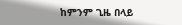ከምንም ጊዜ በላይ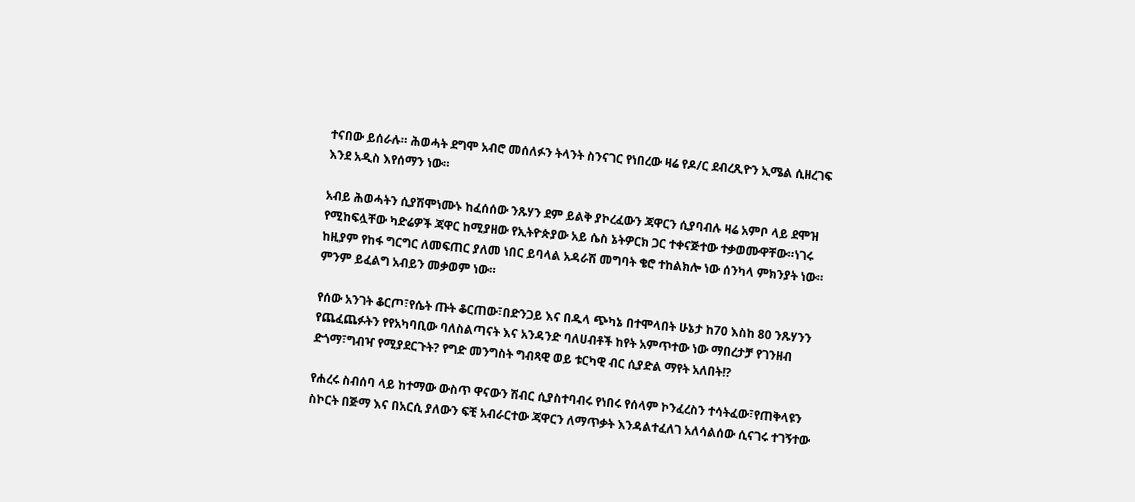ተናበው ይሰራሉ። ሕወሓት ደግሞ አብሮ መሰለፉን ትላንት ስንናገር የነበረው ዛሬ የዶ/ር ደብረጺዮን ኢሜል ሲዘረገፍ እንደ አዲስ እየሰማን ነው።

አብይ ሕወሓትን ሲያሽሞነሙኑ ከፈሰሰው ንጹሃን ደም ይልቅ ያኮረፈውን ጃዋርን ሲያባብሉ ዛሬ አምቦ ላይ ደሞዝ የሚከፍሏቸው ካድሬዎች ጃዋር ከሚያዘው የኢትዮጵያው አይ ሴስ ኔትዎርክ ጋር ተቀናጅተው ተቃወሙዋቸው።ነገሩ ከዚያም የከፋ ግርግር ለመፍጠር ያለመ ነበር ይባላል አዳራሽ መግባት ቄሮ ተከልክሎ ነው ሰንካላ ምክንያት ነው። ምንም ይፈልግ አብይን መቃወም ነው።

የሰው አንገት ቆርጦ፣የሴት ጡት ቆርጠው፣በድንጋይ እና በዱላ ጭካኔ በተሞላበት ሁኔታ ከ70 እስከ 80 ንጹሃንን የጨፈጨፉትን የየአካባቢው ባለስልጣናት እና አንዳንድ ባለሀብቶች ከየት አምጥተው ነው ማበረታቻ የገንዘብ ድጎማ፣ግብዣ የሚያደርጉት? የግድ መንግስት ግብጻዊ ወይ ቱርካዊ ብር ሲያድል ማየት አለበት!?

የሐረሩ ስብሰባ ላይ ከተማው ውስጥ ዋናውን ሽብር ሲያስተባብሩ የነበሩ የሰላም ኮንፈረስን ተሳትፈው፣የጠቅላዩን ስኮርት በጅማ እና በአርሲ ያለውን ፍቺ አብራርተው ጃዋርን ለማጥቃት እንዳልተፈለገ አለሳልሰው ሲናገሩ ተገኝተው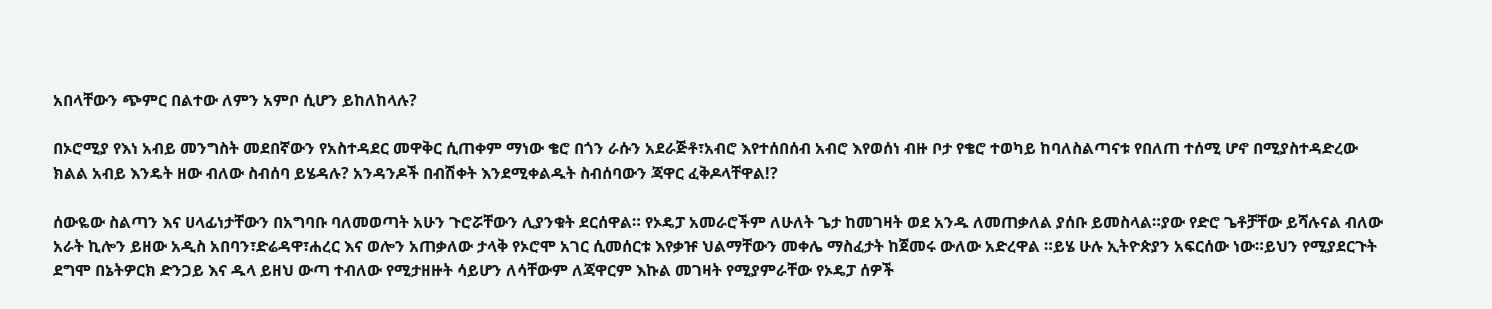አበላቸውን ጭምር በልተው ለምን አምቦ ሲሆን ይከለከላሉ?

በኦሮሚያ የእነ አብይ መንግስት መደበኛውን የአስተዳደር መዋቅር ሲጠቀም ማነው ቄሮ በጎን ራሱን አደራጅቶ፣አብሮ እየተሰበሰብ አብሮ እየወሰነ ብዙ ቦታ የቄሮ ተወካይ ከባለስልጣናቱ የበለጠ ተሰሚ ሆኖ በሚያስተዳድረው ክልል አብይ እንዴት ዘው ብለው ስብሰባ ይሄዳሉ? አንዳንዶች በብሽቀት እንደሚቀልዱት ስብሰባውን ጃዋር ፈቅዶላቸዋል!?

ሰውዬው ስልጣን እና ሀላፊነታቸውን በአግባቡ ባለመወጣት አሁን ጉሮሯቸውን ሊያንቁት ደርሰዋል። የኦዴፓ አመራሮችም ለሁለት ጌታ ከመገዛት ወደ አንዱ ለመጠቃለል ያሰቡ ይመስላል።ያው የድሮ ጌቶቻቸው ይሻሉናል ብለው አራት ኪሎን ይዘው አዲስ አበባን፣ድሬዳዋ፣ሐረር እና ወሎን አጠቃለው ታላቅ የኦሮሞ አገር ሲመሰርቱ እየቃዡ ህልማቸውን መቀሌ ማስፈታት ከጀመሩ ውለው አድረዋል ።ይሄ ሁሉ ኢትዮጵያን አፍርሰው ነው።ይህን የሚያደርጉት ደግሞ በኔትዎርክ ድንጋይ እና ዱላ ይዘህ ውጣ ተብለው የሚታዘዙት ሳይሆን ለሳቸውም ለጃዋርም እኩል መገዛት የሚያምራቸው የኦዴፓ ሰዎች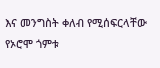እና መንግስት ቀለብ የሚሰፍርላቸው የኦሮሞ ጎምቱ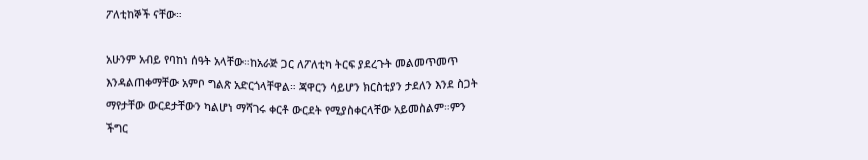ፖለቲከኞች ናቸው።

አሁንም አብይ የባከነ ሰዓት አላቸው።ከአራጅ ጋር ለፖለቲካ ትርፍ ያደረጉት መልመጥመጥ እንዳልጠቀማቸው አምቦ ግልጽ አድርጎላቸዋል። ጃዋርን ሳይሆን ክርስቲያን ታደለን እንደ ስጋት ማየታቸው ውርደታቸውን ካልሆነ ማሻገሩ ቀርቶ ውርደት የሚያስቀርላቸው አይመስልም።ምን ችግር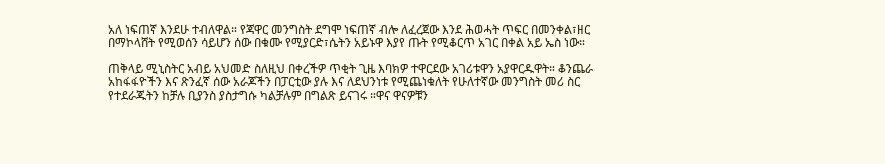አለ ነፍጠኛ እንደሁ ተብለዋል። የጃዋር መንግስት ደግሞ ነፍጠኛ ብሎ ለፈረጀው እንደ ሕወሓት ጥፍር በመንቀል፣ዘር በማኮላሸት የሚወሰን ሳይሆን ሰው በቁሙ የሚያርድ፣ሴትን አይኑዋ እያየ ጡት የሚቆርጥ አገር በቀል አይ ኤስ ነው።

ጠቅላይ ሚኒስትር አብይ አህመድ ስለዚህ በቀረችዎ ጥቂት ጊዜ እባክዎ ተዋርደው አገሪቱዋን አያዋርዱዋት። ቆንጨራ አከፋፋዮችን እና ጽንፈኛ ሰው አራጆችን በፓርቲው ያሉ እና ለደህንነቱ የሚጨነቁለት የሁለተኛው መንግስት መሪ ስር የተደራጁትን ከቻሉ ቢያንስ ያስታግሱ ካልቻሉም በግልጽ ይናገሩ ።ዋና ዋናዎቹን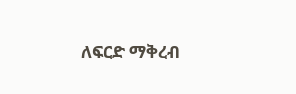ለፍርድ ማቅረብ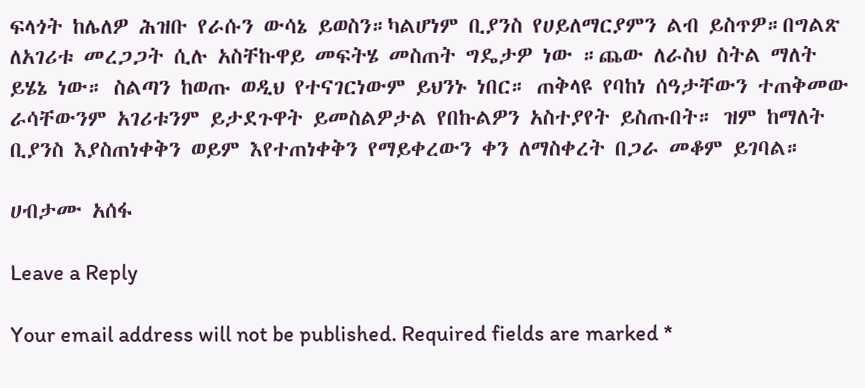ፍላጎት ከሌለዎ ሕዝቡ የራሱን ውሳኔ ይወስን።ካልሆነም ቢያንስ የሀይለማርያምን ልብ ይስጥዎ።በግልጽ ለአገሪቱ መረጋጋት ሲሉ አስቸኩዋይ መፍትሄ መስጠት ግዴታዎ ነው ።ጨው ለራስህ ስትል ማለት ይሄኔ ነው። ስልጣን ከወጡ ወዲህ የተናገርነውም ይህንኑ ነበር። ጠቅላዩ የባከነ ሰዓታቸውን ተጠቅመው ራሳቸውንም አገሪቱንም ይታደጉዋት ይመስልዎታል የበኩልዎን አስተያየት ይስጡበት። ዝም ከማለት ቢያንስ እያስጠነቀቅን ወይም እየተጠነቀቅን የማይቀረውን ቀን ለማስቀረት በጋራ መቆም ይገባል።

ሀብታሙ አሰፋ

Leave a Reply

Your email address will not be published. Required fields are marked *